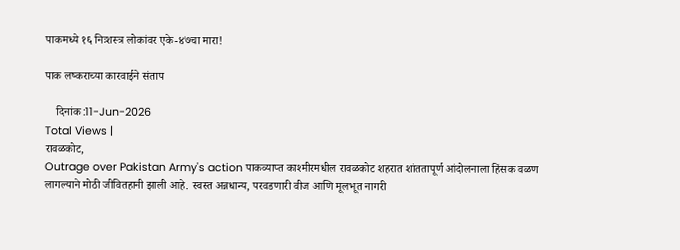पाकमध्ये १६ निःशस्त्र लोकांवर एके-४७चा मारा!

पाक लष्कराच्या कारवाईने संताप

    दिनांक :11-Jun-2026
Total Views |
रावळकोट,
Outrage over Pakistan Army's action पाकव्याप्त काश्मीरमधील रावळकोट शहरात शांततापूर्ण आंदोलनाला हिंसक वळण लागल्याने मोठी जीवितहानी झाली आहे. स्वस्त अन्नधान्य, परवडणारी वीज आणि मूलभूत नागरी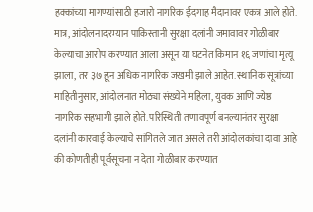हक्कांच्या मागण्यांसाठी हजारो नागरिक ईदगाह मैदानावर एकत्र आले होते. मात्र, आंदोलनादरम्यान पाकिस्तानी सुरक्षा दलांनी जमावावर गोळीबार केल्याचा आरोप करण्यात आला असून या घटनेत किमान १६ जणांचा मृत्यू झाला, तर ३७ हून अधिक नागरिक जखमी झाले आहेत. स्थानिक सूत्रांच्या माहितीनुसार, आंदोलनात मोठ्या संख्येने महिला, युवक आणि ज्येष्ठ नागरिक सहभागी झाले होते. परिस्थिती तणावपूर्ण बनल्यानंतर सुरक्षा दलांनी कारवाई केल्याचे सांगितले जात असले तरी आंदोलकांचा दावा आहे की कोणतीही पूर्वसूचना न देता गोळीबार करण्यात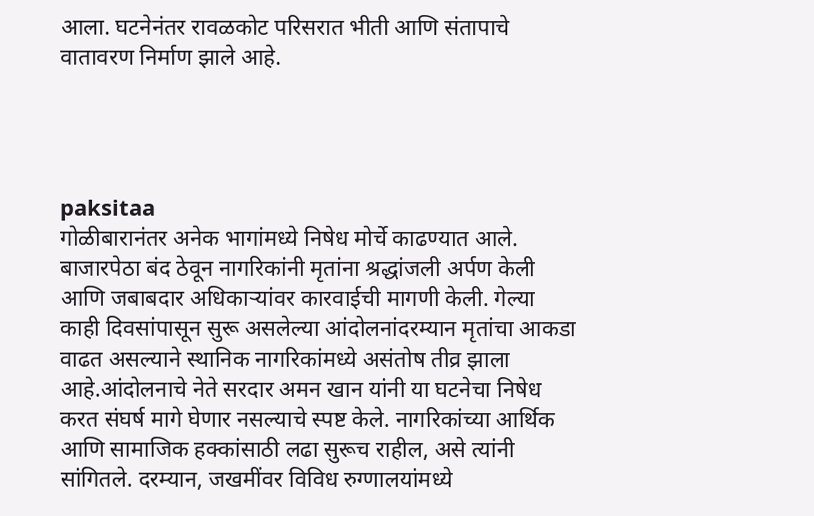आला. घटनेनंतर रावळकोट परिसरात भीती आणि संतापाचे वातावरण निर्माण झाले आहे.




paksitaa
गोळीबारानंतर अनेक भागांमध्ये निषेध मोर्चे काढण्यात आले. बाजारपेठा बंद ठेवून नागरिकांनी मृतांना श्रद्धांजली अर्पण केली आणि जबाबदार अधिकाऱ्यांवर कारवाईची मागणी केली. गेल्या काही दिवसांपासून सुरू असलेल्या आंदोलनांदरम्यान मृतांचा आकडा वाढत असल्याने स्थानिक नागरिकांमध्ये असंतोष तीव्र झाला आहे.आंदोलनाचे नेते सरदार अमन खान यांनी या घटनेचा निषेध करत संघर्ष मागे घेणार नसल्याचे स्पष्ट केले. नागरिकांच्या आर्थिक आणि सामाजिक हक्कांसाठी लढा सुरूच राहील, असे त्यांनी सांगितले. दरम्यान, जखमींवर विविध रुग्णालयांमध्ये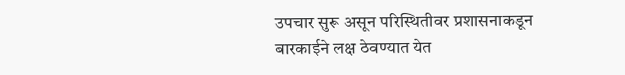उपचार सुरू असून परिस्थितीवर प्रशासनाकडून बारकाईने लक्ष ठेवण्यात येत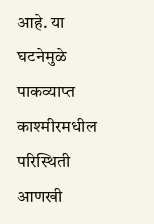आहे. या घटनेमुळे पाकव्याप्त काश्मीरमधील परिस्थिती आणखी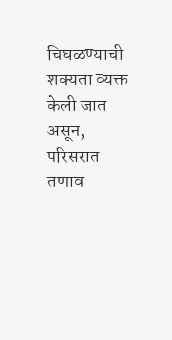चिघळण्याची शक्यता व्यक्त केली जात असून, परिसरात तणाव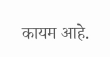कायम आहे.